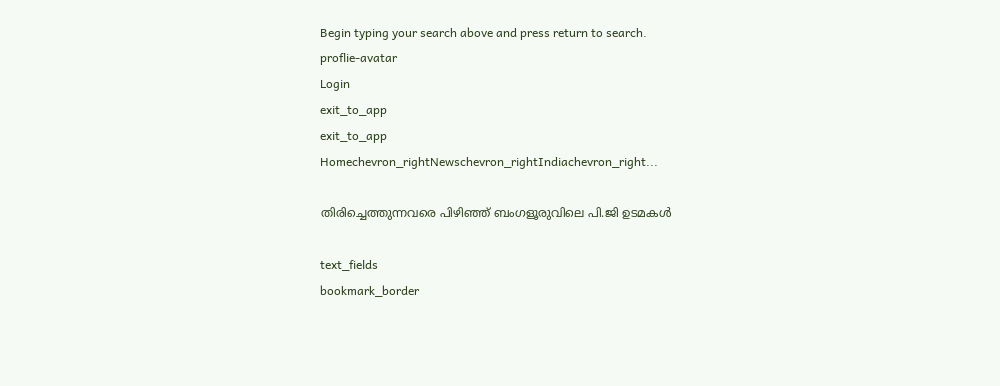Begin typing your search above and press return to search.
proflie-avatar
Login
exit_to_app
exit_to_app
Homechevron_rightNewschevron_rightIndiachevron_right...

തിരിച്ചെത്തുന്നവരെ പിഴിഞ്ഞ് ബംഗളൂരുവിലെ പി.ജി ഉടമകൾ

text_fields
bookmark_border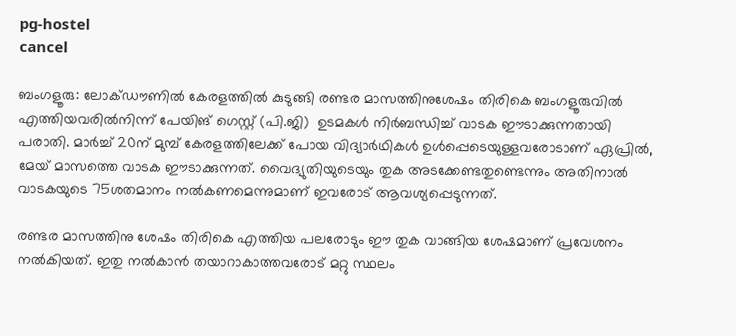pg-hostel
cancel

ബംഗളൂരു: ലോക്ഡൗണിൽ കേരളത്തിൽ കുടുങ്ങി രണ്ടര മാസത്തിനുശേഷം തിരികെ ബംഗളൂരുവിൽ എത്തിയവരിൽനിന്ന് പേയിങ് ഗെസ്റ്റ് (പി.ജി)  ഉടമകൾ നിർബന്ധിച്ച് വാടക ഈടാക്കുന്നതായി പരാതി. മാർച്ച് 20ന് മുമ്പ് കേരളത്തിലേക്ക് പോയ വിദ്യാർഥികൾ ഉൾപ്പെടെയുള്ളവരോടാണ് ഏപ്രിൽ, മേയ് മാസത്തെ വാടക ഈടാക്കുന്നത്. വൈദ്യുതിയുടെയും തുക അടക്കേണ്ടതുണ്ടെന്നും അതിനാൽ വാടകയുടെ 75ശതമാനം നൽകണമെന്നുമാണ് ഇവരോട് ആവശ്യപ്പെടുന്നത്.

രണ്ടര മാസത്തിനു ശേഷം തിരികെ എത്തിയ പലരോടും ഈ തുക വാങ്ങിയ ശേഷമാണ് പ്രവേശനം നല്‍കിയത്. ഇതു നല്‍കാന്‍ തയാറാകാത്തവരോട് മറ്റു സ്ഥലം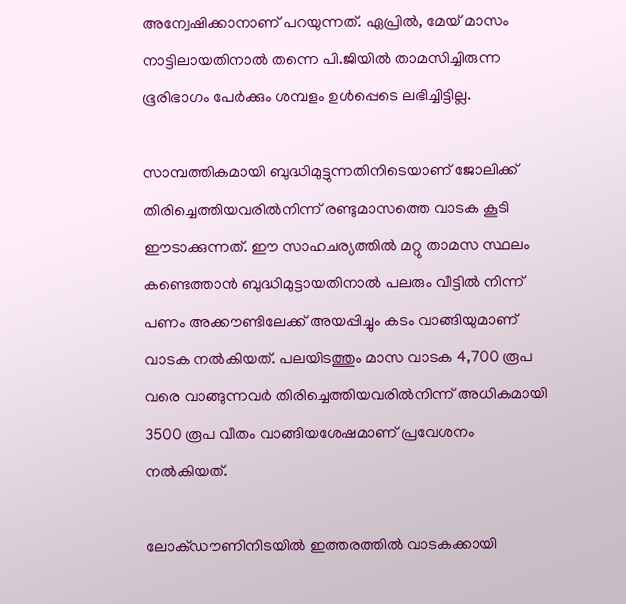അന്വേഷിക്കാനാണ് പറയുന്നത്. ഏപ്രിൽ, മേയ് മാസം നാട്ടിലായതിനാൽ തന്നെ പി.ജിയിൽ താമസിച്ചിരുന്ന ഭൂരിഭാഗം പേർക്കും ശമ്പളം ഉൾപ്പെടെ ലഭിച്ചിട്ടില്ല.

സാമ്പത്തികമായി ബുദ്ധിമുട്ടുന്നതിനിടെയാണ് ജോലിക്ക് തിരിച്ചെത്തിയവരിൽനിന്ന് രണ്ടുമാസത്തെ വാടക കൂടി ഈടാക്കുന്നത്. ഈ സാഹചര്യത്തിൽ മറ്റു താമസ സ്ഥലം കണ്ടെത്താൻ ബുദ്ധിമുട്ടായതിനാൽ പലരും വീട്ടിൽ നിന്ന് പണം അക്കൗണ്ടിലേക്ക് അയപ്പിച്ചും കടം വാങ്ങിയുമാണ് വാടക നൽകിയത്. പലയിടത്തും മാസ വാടക 4,700 രൂപ വരെ വാങ്ങുന്നവർ തിരിച്ചെത്തിയവരിൽനിന്ന് അധികമായി 3500 രൂപ വീതം വാങ്ങിയശേഷമാണ് പ്രവേശനം നൽകിയത്.

ലോക്ഡൗണിനിടയിൽ ഇത്തരത്തിൽ വാടകക്കായി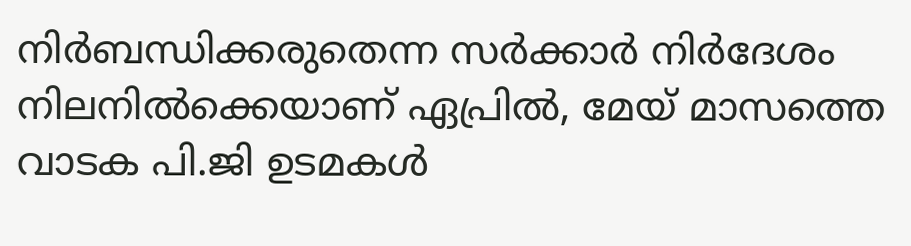നിർബന്ധിക്കരുതെന്ന സർക്കാർ നിർദേശം നിലനിൽക്കെയാണ് ഏപ്രിൽ, മേയ് മാസത്തെ വാടക പി.ജി ഉടമകൾ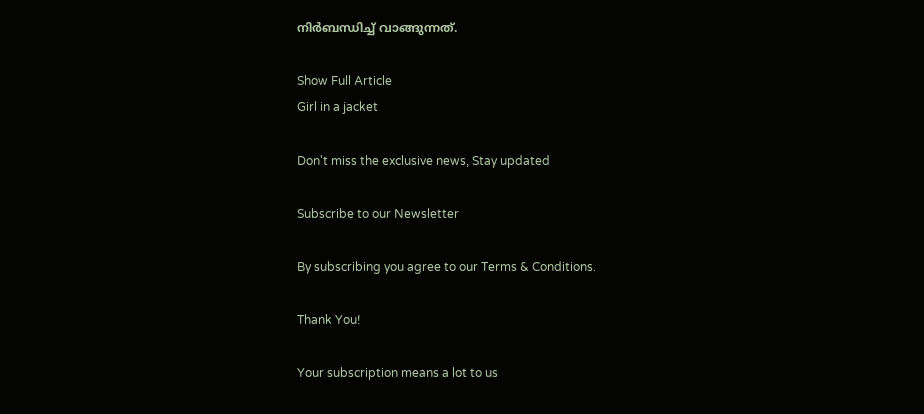നിർബന്ധിച്ച് വാങ്ങുന്നത്.

Show Full Article
Girl in a jacket

Don't miss the exclusive news, Stay updated

Subscribe to our Newsletter

By subscribing you agree to our Terms & Conditions.

Thank You!

Your subscription means a lot to us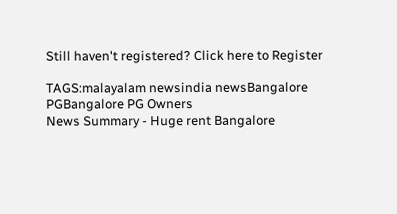Still haven't registered? Click here to Register

TAGS:malayalam newsindia newsBangalore PGBangalore PG Owners
News Summary - Huge rent Bangalore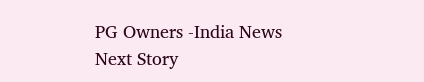PG Owners -India News
Next Story